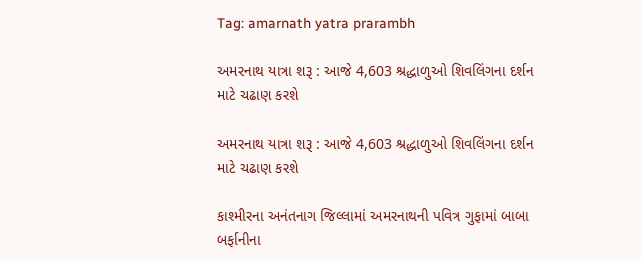Tag: amarnath yatra prarambh

અમરનાથ યાત્રા શરૂ : આજે 4,603 શ્રદ્ધાળુઓ શિવલિંગના દર્શન માટે ચઢાણ કરશે

અમરનાથ યાત્રા શરૂ : આજે 4,603 શ્રદ્ધાળુઓ શિવલિંગના દર્શન માટે ચઢાણ કરશે

કાશ્મીરના અનંતનાગ જિલ્લામાં અમરનાથની પવિત્ર ગુફામાં બાબા બર્ફાનીના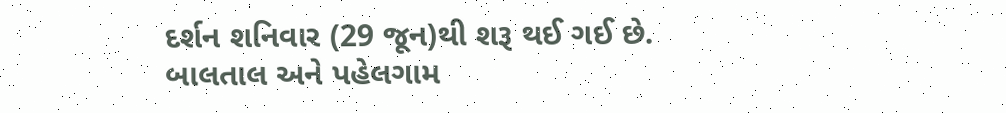દર્શન શનિવાર (29 જૂન)થી શરૂ થઈ ગઈ છે. બાલતાલ અને પહેલગામ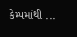કેમ્પમાંથી ...